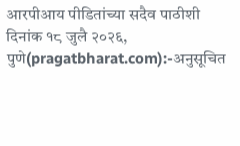आरपीआय पीडितांच्या सदैव पाठीशी
दिनांक १८ जुलै २०२६, पुणे(pragatbharat.com):-अनुसूचित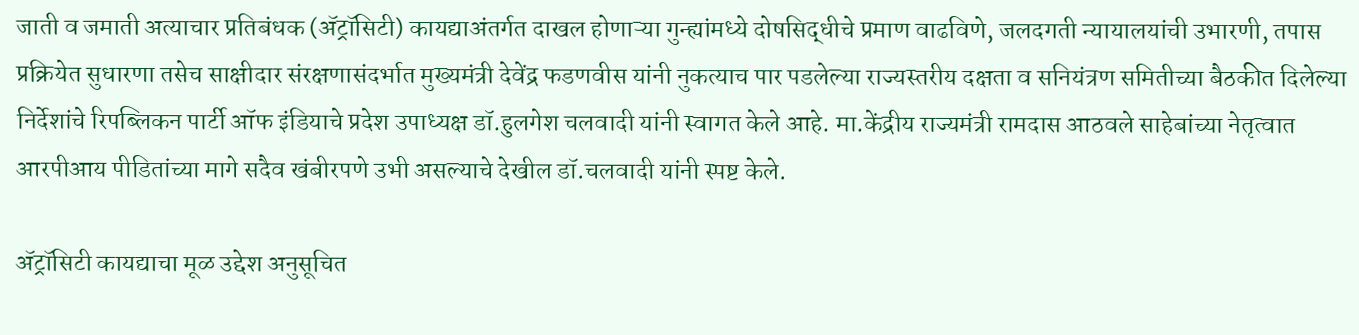जाती व जमाती अत्याचार प्रतिबंधक (ॲट्रॉसिटी) कायद्याअंतर्गत दाखल होणाऱ्या गुन्ह्यांमध्ये दोषसिद्धीचे प्रमाण वाढविणे, जलदगती न्यायालयांची उभारणी, तपास प्रक्रियेत सुधारणा तसेच साक्षीदार संरक्षणासंदर्भात मुख्यमंत्री देवेंद्र फडणवीस यांनी नुकत्याच पार पडलेल्या राज्यस्तरीय दक्षता व सनियंत्रण समितीच्या बैठकीत दिलेल्या निर्देशांचे रिपब्लिकन पार्टी ऑफ इंडियाचे प्रदेश उपाध्यक्ष डॉ.हुलगेश चलवादी यांनी स्वागत केले आहे. मा.केंद्रीय राज्यमंत्री रामदास आठवले साहेबांच्या नेतृत्वात आरपीआय पीडितांच्या मागे सदैव खंबीरपणे उभी असल्याचे देखील डॉ.चलवादी यांनी स्पष्ट केले.

ॲट्रॉसिटी कायद्याचा मूळ उद्देश अनुसूचित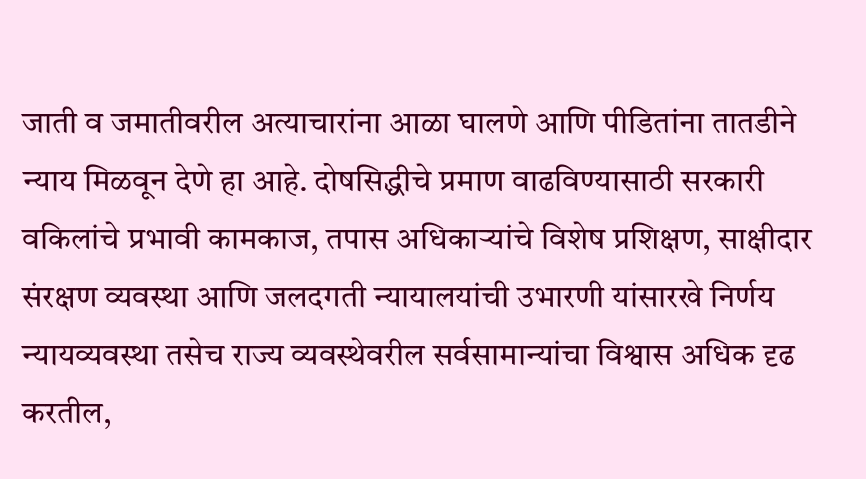जाती व जमातीवरील अत्याचारांना आळा घालणे आणि पीडितांना तातडीने न्याय मिळवून देणे हा आहे. दोषसिद्धीचे प्रमाण वाढविण्यासाठी सरकारी वकिलांचे प्रभावी कामकाज, तपास अधिकाऱ्यांचे विशेष प्रशिक्षण, साक्षीदार संरक्षण व्यवस्था आणि जलदगती न्यायालयांची उभारणी यांसारखे निर्णय न्यायव्यवस्था तसेच राज्य व्यवस्थेवरील सर्वसामान्यांचा विश्वास अधिक दृढ करतील,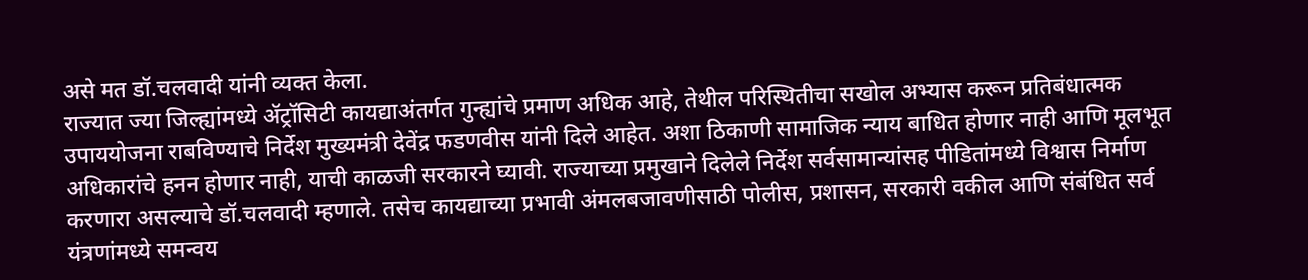असे मत डॉ.चलवादी यांनी व्यक्त केला.
राज्यात ज्या जिल्ह्यांमध्ये ॲट्रॉसिटी कायद्याअंतर्गत गुन्ह्यांचे प्रमाण अधिक आहे, तेथील परिस्थितीचा सखोल अभ्यास करून प्रतिबंधात्मक उपाययोजना राबविण्याचे निर्देश मुख्यमंत्री देवेंद्र फडणवीस यांनी दिले आहेत. अशा ठिकाणी सामाजिक न्याय बाधित होणार नाही आणि मूलभूत अधिकारांचे हनन होणार नाही, याची काळजी सरकारने घ्यावी. राज्याच्या प्रमुखाने दिलेले निर्देश सर्वसामान्यांसह पीडितांमध्ये विश्वास निर्माण करणारा असल्याचे डॉ.चलवादी म्हणाले. तसेच कायद्याच्या प्रभावी अंमलबजावणीसाठी पोलीस, प्रशासन, सरकारी वकील आणि संबंधित सर्व यंत्रणांमध्ये समन्वय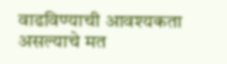वाढविण्याची आवश्यकता असल्याचे मत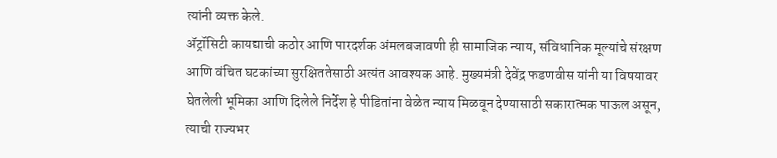त्यांनी व्यक्त केले.
ॲट्रॉसिटी कायद्याची कठोर आणि पारदर्शक अंमलबजावणी ही सामाजिक न्याय, संविधानिक मूल्यांचे संरक्षण आणि वंचित घटकांच्या सुरक्षिततेसाठी अत्यंत आवश्यक आहे. मुख्यमंत्री देवेंद्र फडणवीस यांनी या विषयावर घेतलेली भूमिका आणि दिलेले निर्देश हे पीडितांना वेळेत न्याय मिळवून देण्यासाठी सकारात्मक पाऊल असून, त्याची राज्यभर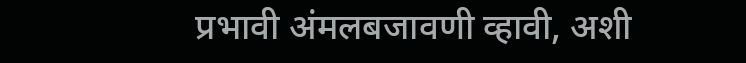प्रभावी अंमलबजावणी व्हावी, अशी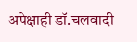अपेक्षाही डॉ.चलवादी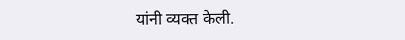यांनी व्यक्त केली.